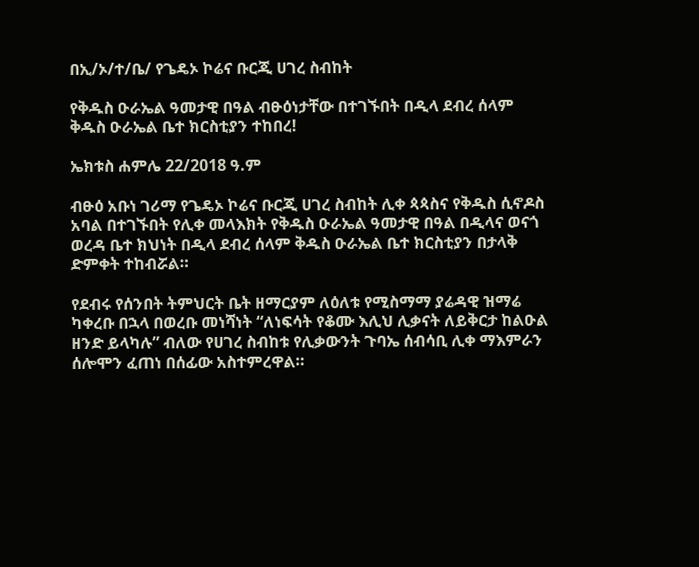በኢ/ኦ/ተ/ቤ/ የጌዴኦ ኮሬና ቡርጂ ሀገረ ስብከት

የቅዱስ ዑራኤል ዓመታዊ በዓል ብፁዕነታቸው በተገኙበት በዲላ ደብረ ሰላም ቅዱስ ዑራኤል ቤተ ክርስቲያን ተከበረ!

ኤክቱስ ሐምሌ 22/2018 ዓ.ም

ብፁዕ አቡነ ገሪማ የጌዴኦ ኮሬና ቡርጂ ሀገረ ስብከት ሊቀ ጳጳስና የቅዱስ ሲኖዶስ አባል በተገኙበት የሊቀ መላእክት የቅዱስ ዑራኤል ዓመታዊ በዓል በዲላና ወናጎ ወረዳ ቤተ ክህነት በዲላ ደብረ ሰላም ቅዱስ ዑራኤል ቤተ ክርስቲያን በታላቅ ድምቀት ተከብሯል።

የደብሩ የሰንበት ትምህርት ቤት ዘማርያም ለዕለቱ የሚስማማ ያሬዳዊ ዝማሬ ካቀረቡ በኋላ በወረቡ መነሻነት “ለነፍሳት የቆሙ እሊህ ሊቃናት ለይቅርታ ከልዑል ዘንድ ይላካሉ” ብለው የሀገረ ስብከቱ የሊቃውንት ጉባኤ ሰብሳቢ ሊቀ ማእምራን ሰሎሞን ፈጠነ በሰፊው አስተምረዋል።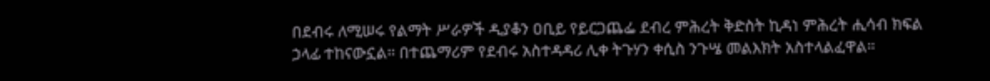በደብሩ ለሚሠሩ የልማት ሥራዎች ዲያቆን ዐቢይ የይርጋጨፌ ደብረ ምሕረት ቅድስት ኪዳነ ምሕረት ሒሳብ ክፍል ኃላፊ ተከናውኗል። በተጨማሪም የደብሩ አስተዳዳሪ ሊቀ ትጉሃን ቀሲስ ንጉሤ መልእክት አስተላልፈዋል።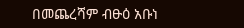በመጨረሻም ብፁዕ አቡነ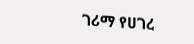ገሪማ የሀገረ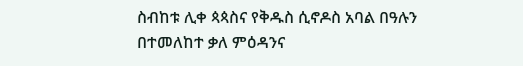ስብከቱ ሊቀ ጳጳስና የቅዱስ ሲኖዶስ አባል በዓሉን በተመለከተ ቃለ ምዕዳንና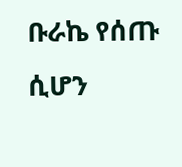ቡራኬ የሰጡ ሲሆን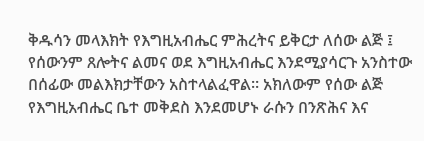ቅዱሳን መላእክት የእግዚአብሔር ምሕረትና ይቅርታ ለሰው ልጅ ፤ የሰውንም ጸሎትና ልመና ወደ እግዚአብሔር እንደሚያሳርጉ አንስተው በሰፊው መልእክታቸውን አስተላልፈዋል። አክለውም የሰው ልጅ የእግዚአብሔር ቤተ መቅደስ እንደመሆኑ ራሱን በንጽሕና እና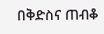በቅድስና ጠብቆ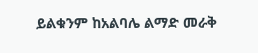ይልቁንም ከአልባሌ ልማድ መራቅ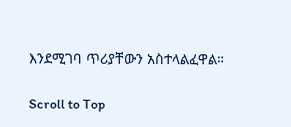እንደሚገባ ጥሪያቸውን አስተላልፈዋል።

Scroll to Top